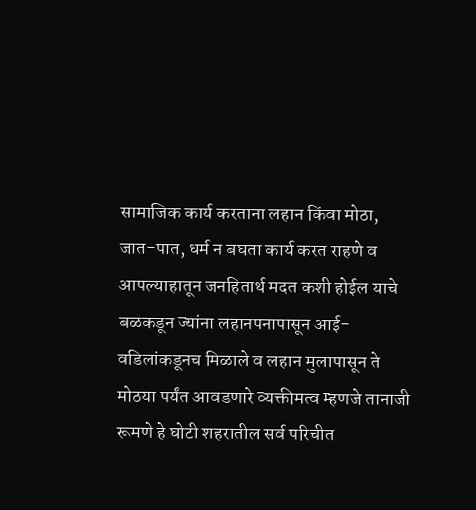सामाजिक कार्य करताना लहान किंवा मोठा, जात-पात, धर्म न बघता कार्य करत राहणे व आपल्याहातून जनहितार्थ मदत कशी होईल याचे बळकडून ज्यांना लहानपनापासून आई-वडिलांकडूनच मिळाले व लहान मुलापासून ते मोठया पर्यंत आवडणारे व्यक्तीमत्व म्हणजे तानाजी रूमणे हे घोटी शहरातील सर्व परिचीत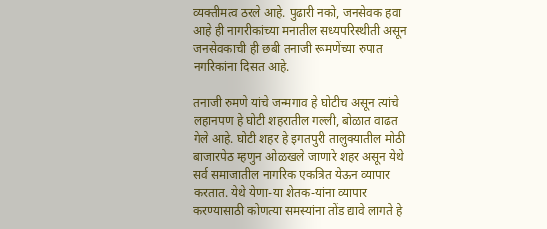व्यक्तीमत्व ठरले आहे. पुढारी नको, जनसेवक हवा आहे ही नागरीकांच्या मनातील सध्यपरिस्थीती असून जनसेवकाची ही छबी तनाजी रूमणेंच्या रुपात नगरिकांना दिसत आहे.

तनाजी रुमणे यांचे जन्मगाव हे घोटीच असून त्यांचे लहानपण हे घोटी शहरातील गल्ली, बोळात वाढत गेले आहे. घोटी शहर हे इगतपुरी तालुक्यातील मोठी बाजारपेठ म्हणुन ओळखले जाणारे शहर असून येथे सर्व समाजातील नागरिक एकत्रित येऊन व्यापार करतात. येथे येणा-या शेतक-यांना व्यापार करण्यासाठी कोणत्या समस्यांना तोंड द्यावे लागते हे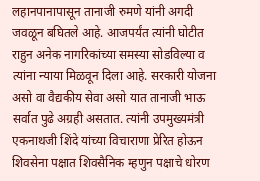लहानपानापासून तानाजी रुमणे यांनी अगदी जवळून बघितले आहे. आजपर्यंत त्यांनी घोटीत राहुन अनेक नागरिकांच्या समस्या सोडविल्या व त्यांना न्याया मिळवून दिला आहे. सरकारी योजना असो वा वैद्यकीय सेवा असो यात तानाजी भाऊ सर्वात पुढे अग्रही असतात. त्यांनी उपमुख्यमंत्री एकनाथजी शिंदे यांच्या विचाराणा प्रेरित होऊन शिवसेना पक्षात शिवसैनिक म्हणुन पक्षाचे धोरण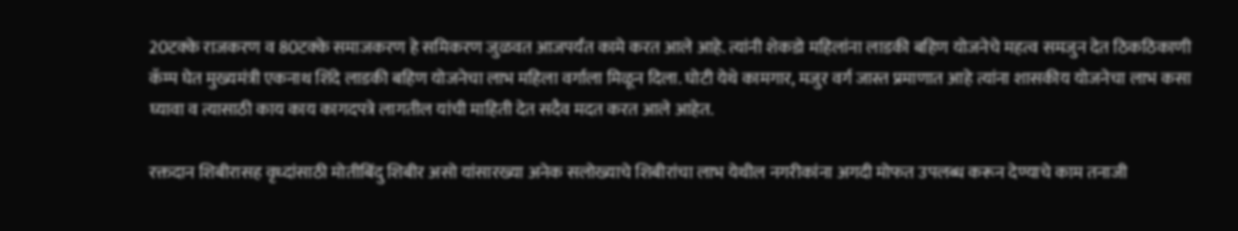20टक्के राजकरण व 80टक्के समाजकरण हे समिकरण जुळवत आजपर्यंत कामे करत आले आहे. त्यांनी शेकडो महिलांना लाडकी बहिण योजनेचे महत्व समजुन देत ठिकठिकाणी कॅम्प घेत मुख्यमंत्री एकनाथ शिंदे लाडकी बहिण योजनेचा लाभ महिला वर्गाला मिळून दिला. घोटी येथे कामगार, मजुर वर्ग जास्त प्रमाणात आहे त्यांना शासकीय योजनेचा लाभ कसा घ्यावा व त्यासाठी काय काय कागदपत्रे लागतील यांची माहिती देत सदैव मदत करत आले आहेत.

रक्तदान शिबीरासह वृध्दांसाठी मोतीबिंदु शिबीर असो यांसारख्या अनेक सलोख्याचे शिबीरांचा लाभ येथील नगरीकांना अगदी मोफत उपलब्ध करून देण्याचे काम तनाजी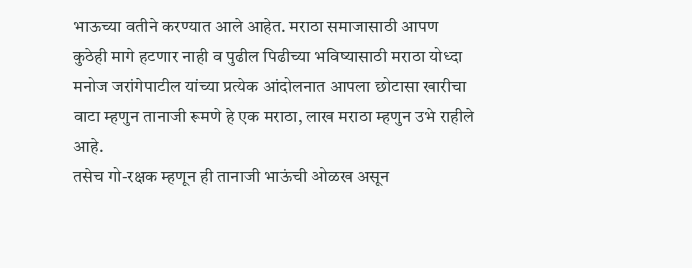भाऊच्या वतीने करण्यात आले आहेत. मराठा समाजासाठी आपण कुठेही मागे हटणार नाही व पुढील पिढीच्या भविष्यासाठी मराठा योध्दा मनोज जरांगेपाटील यांच्या प्रत्येक आंदोलनात आपला छोटासा खारीचा वाटा म्हणुन तानाजी रूमणे हे एक मराठा, लाख मराठा म्हणुन उभे राहीले आहे.
तसेच गो-रक्षक म्हणून ही तानाजी भाऊंची ओळख असून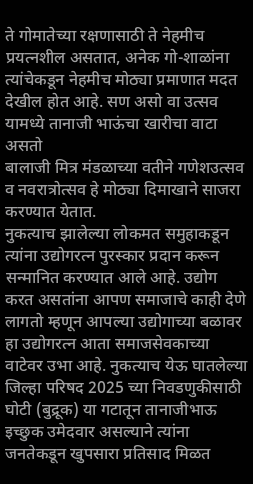ते गोमातेच्या रक्षणासाठी ते नेहमीच प्रयत्नशील असतात, अनेक गो-शाळांना त्यांचेकडून नेहमीच मोठ्या प्रमाणात मदत देखील होत आहे. सण असो वा उत्सव यामध्ये तानाजी भाऊंचा खारीचा वाटा असतो
बालाजी मित्र मंडळाच्या वतीने गणेशउत्सव व नवरात्रोत्सव हे मोठ्या दिमाखाने साजरा करण्यात येतात.
नुकत्याच झालेल्या लोकमत समुहाकडून त्यांना उद्योगरत्न पुरस्कार प्रदान करून सन्मानित करण्यात आले आहे. उद्योग करत असतांना आपण समाजाचे काही देणे लागतो म्हणून आपल्या उद्योगाच्या बळावर हा उद्योगरत्न आता समाजसेवकाच्या वाटेवर उभा आहे. नुकत्याच येऊ घातलेल्या जिल्हा परिषद 2025 च्या निवडणुकीसाठी घोटी (बुद्रूक) या गटातून तानाजीभाऊ इच्छुक उमेदवार असल्याने त्यांना जनतेकडून खुपसारा प्रतिसाद मिळत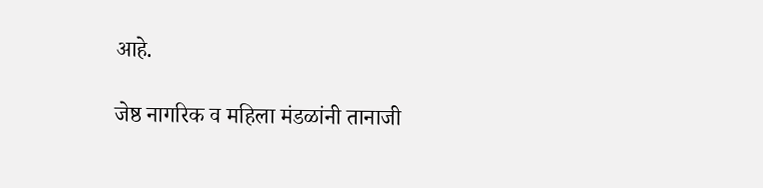आहे.

जेष्ठ नागरिक व महिला मंडळांनी तानाजी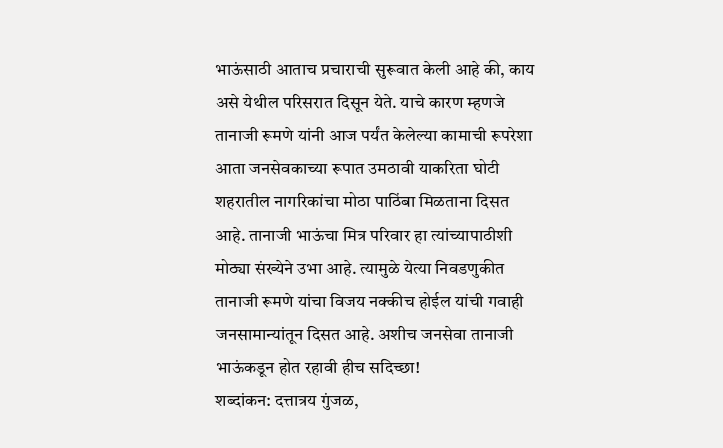भाऊंसाठी आताच प्रचाराची सुरूवात केली आहे की, काय असे येथील परिसरात दिसून येते. याचे कारण म्हणजे तानाजी रूमणे यांनी आज पर्यंत केलेल्या कामाची रूपरेशा आता जनसेवकाच्या रूपात उमठावी याकरिता घोटी शहरातील नागरिकांचा मोठा पाठिंबा मिळताना दिसत आहे. तानाजी भाऊंचा मित्र परिवार हा त्यांच्यापाठीशी मोठ्या संख्येने उभा आहे. त्यामुळे येत्या निवडणुकीत तानाजी रूमणे यांचा विजय नक्कीच होईल यांची गवाही जनसामान्यांतून दिसत आहे. अशीच जनसेवा तानाजी भाऊंकडून होत रहावी हीच सदिच्छा!
शब्दांकन: दत्तात्रय गुंजळ,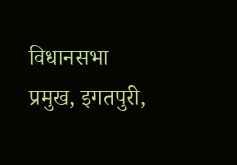विधानसभा प्रमुख, इगतपुरी,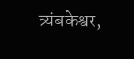त्र्यंबकेश्वर,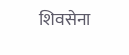शिवसेना